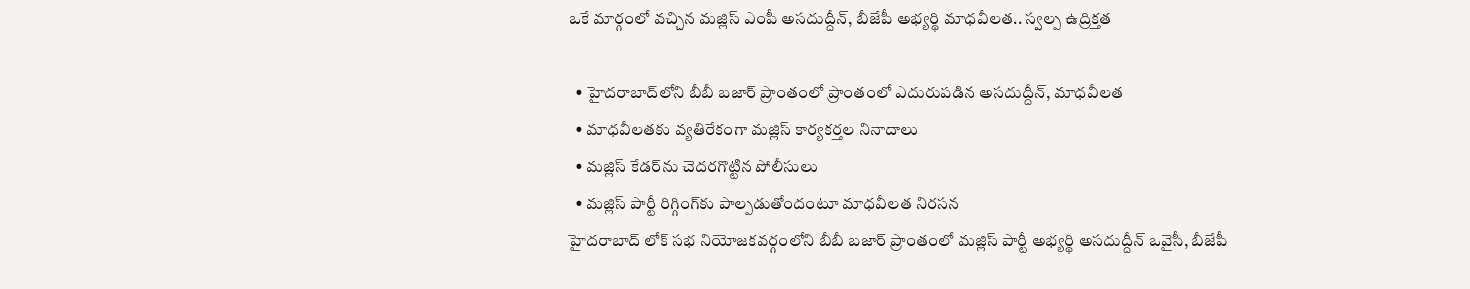ఒకే మార్గంలో వచ్చిన మజ్లిస్ ఎంపీ అసదుద్దీన్, బీజేపీ అభ్యర్థి మాధవీలత.. స్వల్ప ఉద్రిక్తత

  • హైదరాబాద్‌లోని బీబీ బజార్ ప్రాంతంలో ప్రాంతంలో ఎదురుపడిన అసదుద్దీన్, మాధవీలత
  • మాధవీలతకు వ్యతిరేకంగా మజ్లిస్ కార్యకర్తల నినాదాలు
  • మజ్లిస్ కేడర్‌ను చెదరగొట్టిన పోలీసులు
  • మజ్లిస్ పార్టీ రిగ్గింగ్‌కు పాల్పడుతోందంటూ మాధవీలత నిరసన
హైదరాబాద్ లోక్ సభ నియోజకవర్గంలోని బీబీ బజార్ ప్రాంతంలో మజ్లిస్ పార్టీ అభ్యర్థి అసదుద్దీన్ ఒవైసీ, బీజేపీ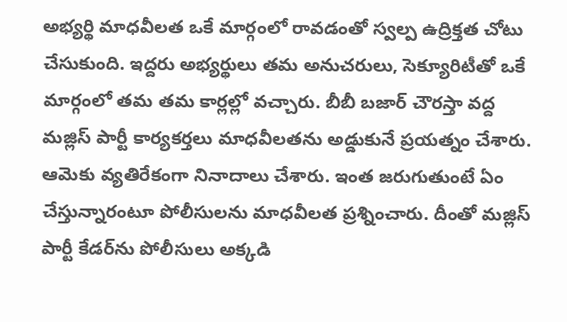అభ్యర్థి మాధవీలత ఒకే మార్గంలో రావడంతో స్వల్ప ఉద్రిక్తత చోటు చేసుకుంది. ఇద్దరు అభ్యర్థులు తమ అనుచరులు, సెక్యూరిటీతో ఒకే మార్గంలో తమ తమ కార్లల్లో వచ్చారు. బీబీ బజార్ చౌరస్తా వద్ద మజ్లిస్ పార్టీ కార్యకర్తలు మాధవీలతను అడ్డుకునే ప్రయత్నం చేశారు. ఆమెకు వ్యతిరేకంగా నినాదాలు చేశారు. ఇంత జరుగుతుంటే ఏం చేస్తున్నారంటూ పోలీసులను మాధవీలత ప్రశ్నించారు. దీంతో మజ్లిస్ పార్టీ కేడర్‌ను పోలీసులు అక్కడి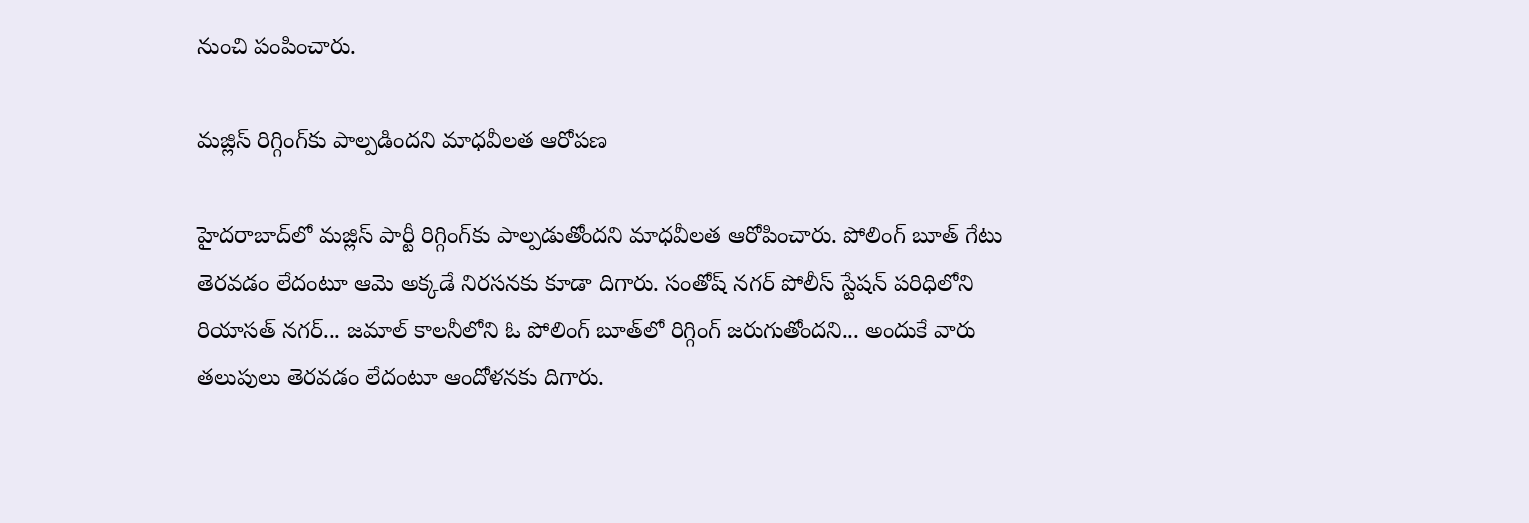నుంచి పంపించారు.

మజ్లిస్ రిగ్గింగ్‌కు పాల్పడిందని మాధవీలత ఆరోపణ

హైదరాబాద్‌లో మజ్లిస్ పార్టీ రిగ్గింగ్‌కు పాల్పడుతోందని మాధవీలత ఆరోపించారు. పోలింగ్ బూత్ గేటు తెరవడం లేదంటూ ఆమె అక్కడే నిరసనకు కూడా దిగారు. సంతోష్ నగర్ పోలీస్ స్టేషన్ పరిధిలోని రియాసత్ నగర్... జమాల్ కాలనీలోని ఓ పోలింగ్ బూత్‌లో రిగ్గింగ్ జరుగుతోందని... అందుకే వారు తలుపులు తెరవడం లేదంటూ ఆందోళనకు దిగారు.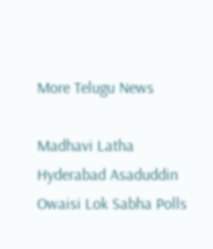More Telugu News

Madhavi Latha Hyderabad Asaduddin Owaisi Lok Sabha Polls